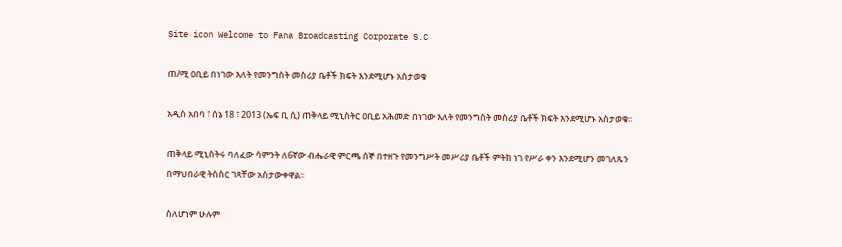Site icon Welcome to Fana Broadcasting Corporate S.C

ጠ/ሚ ዐቢይ በነገው እለት የመንግስት መስሪያ ቤቶች ክፍት እንደሚሆኑ አስታወቁ

አዲስ አበባ ፣ ሰኔ 18 ፣ 2013 (ኤፍ ቢ ሲ) ጠቅላይ ሚኒስትር ዐቢይ አሕመድ በነገው እለት የመንግስት መስሪያ ቤቶች ክፍት እንደሚሆኑ አስታወቁ፡፡

ጠቅላይ ሚኒስትሩ ባለፈው ሳምንት ለ6ኛው ብሔራዊ ምርጫ ሰኞ በተዘጉ የመንግሥት መሥሪያ ቤቶች ምትክ ነገ የሥራ ቀን እንደሚሆን መገለጹን በማህበራዊ ትስስር ገጻቸው አስታውቀዋል፡፡

ስለሆነም ሁሉም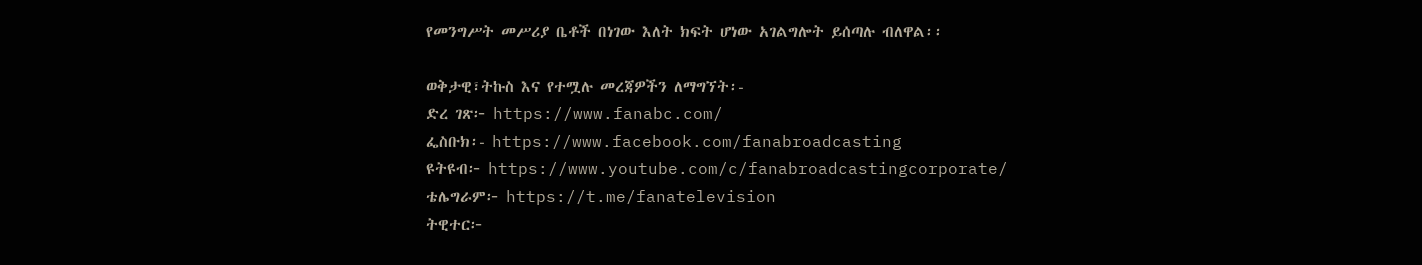የመንግሥት መሥሪያ ቤቶች በነገው እለት ክፍት ሆነው አገልግሎት ይሰጣሉ ብለዋል፡፡

ወቅታዊ፣ትኩስ እና የተሟሉ መረጃዎችን ለማግኘት፡-
ድረ ገጽ፦ https://www.fanabc.com/
ፌስቡክ፡- https://www.facebook.com/fanabroadcasting
ዩትዩብ፦ https://www.youtube.com/c/fanabroadcastingcorporate/
ቴሌግራም፦ https://t.me/fanatelevision
ትዊተር፦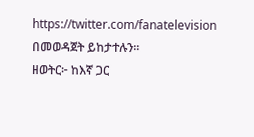https://twitter.com/fanatelevision በመወዳጀት ይከታተሉን፡፡
ዘወትር፦ ከእኛ ጋር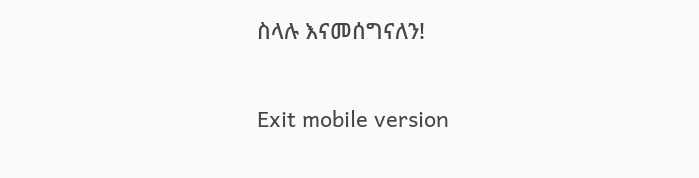ስላሉ እናመሰግናለን!

Exit mobile version